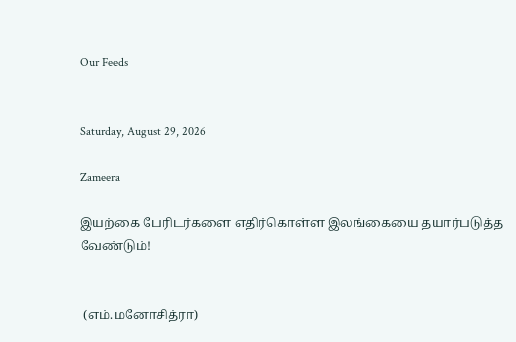Our Feeds


Saturday, August 29, 2026

Zameera

இயற்கை பேரிடர்களை எதிர்கொள்ள இலங்கையை தயார்படுத்த வேண்டும்!


 (எம்.மனோசித்ரா)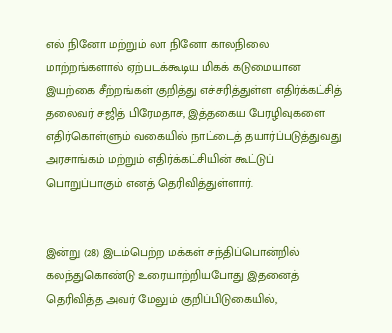எல் நினோ மற்றும் லா நினோ காலநிலை மாற்றங்களால் ஏற்படக்கூடிய மிகக் கடுமையான இயற்கை சீற்றங்கள் குறித்து எச்சரித்துள்ள எதிர்க்கட்சித் தலைவர் சஜித் பிரேமதாச, இத்தகைய பேரழிவுகளை எதிர்கொள்ளும் வகையில் நாட்டைத் தயார்ப்படுத்துவது அரசாங்கம் மற்றும் எதிர்க்கட்சியின் கூட்டுப் பொறுப்பாகும் எனத் தெரிவித்துள்ளார்.


இன்று (28) இடம்பெற்ற மக்கள் சந்திப்பொன்றில் கலந்துகொண்டு உரையாற்றியபோது இதனைத் தெரிவித்த அவர் மேலும் குறிப்பிடுகையில்,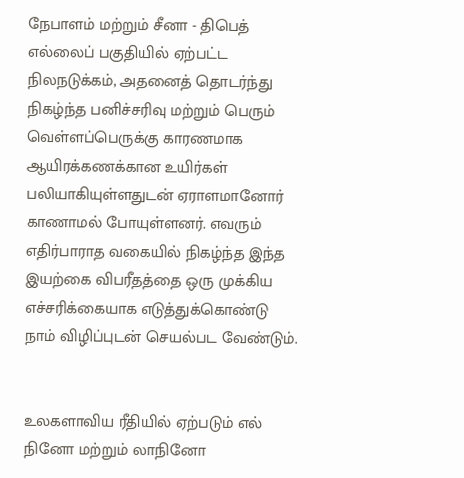நேபாளம் மற்றும் சீனா - திபெத் எல்லைப் பகுதியில் ஏற்பட்ட நிலநடுக்கம், அதனைத் தொடர்ந்து நிகழ்ந்த பனிச்சரிவு மற்றும் பெரும் வெள்ளப்பெருக்கு காரணமாக ஆயிரக்கணக்கான உயிர்கள் பலியாகியுள்ளதுடன் ஏராளமானோர் காணாமல் போயுள்ளனர். எவரும் எதிர்பாராத வகையில் நிகழ்ந்த இந்த இயற்கை விபரீதத்தை ஒரு முக்கிய எச்சரிக்கையாக எடுத்துக்கொண்டு நாம் விழிப்புடன் செயல்பட வேண்டும்.


உலகளாவிய ரீதியில் ஏற்படும் எல் நினோ மற்றும் லாநினோ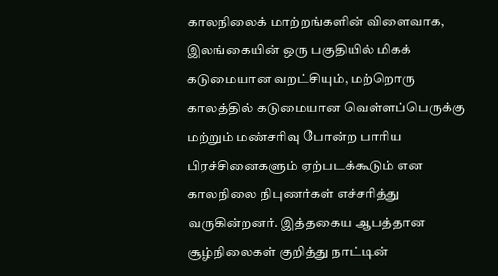காலநிலைக் மாற்றங்களின் விளைவாக, இலங்கையின் ஒரு பகுதியில் மிகக் கடுமையான வறட்சியும், மற்றொரு காலத்தில் கடுமையான வெள்ளப்பெருக்கு மற்றும் மண்சரிவு போன்ற பாரிய பிரச்சினைகளும் ஏற்படக்கூடும் என காலநிலை நிபுணர்கள் எச்சரித்து வருகின்றனர். இத்தகைய ஆபத்தான சூழ்நிலைகள் குறித்து நாட்டின்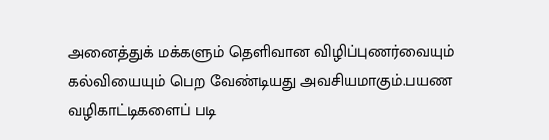அனைத்துக் மக்களும் தெளிவான விழிப்புணர்வையும் கல்வியையும் பெற வேண்டியது அவசியமாகும்.பயண வழிகாட்டிகளைப் படி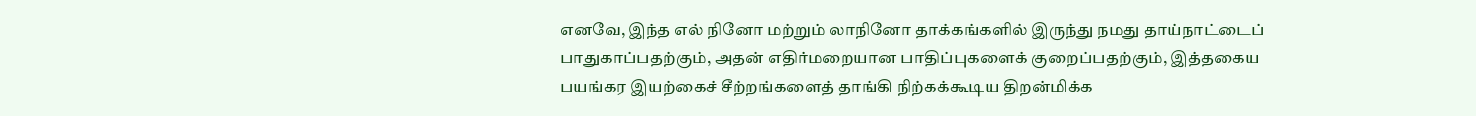எனவே, இந்த எல் நினோ மற்றும் லாநினோ தாக்கங்களில் இருந்து நமது தாய்நாட்டைப் பாதுகாப்பதற்கும், அதன் எதிர்மறையான பாதிப்புகளைக் குறைப்பதற்கும், இத்தகைய பயங்கர இயற்கைச் சீற்றங்களைத் தாங்கி நிற்கக்கூடிய திறன்மிக்க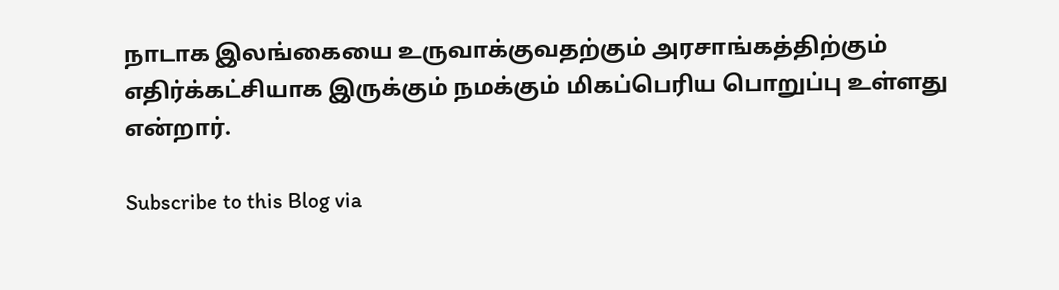நாடாக இலங்கையை உருவாக்குவதற்கும் அரசாங்கத்திற்கும் எதிர்க்கட்சியாக இருக்கும் நமக்கும் மிகப்பெரிய பொறுப்பு உள்ளது என்றார்.

Subscribe to this Blog via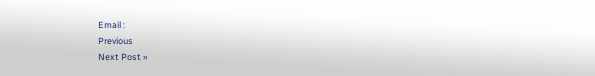Email :
Previous
Next Post »